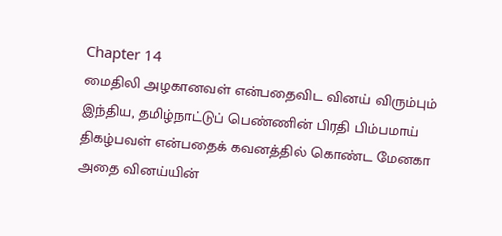Chapter 14
மைதிலி அழகானவள் என்பதைவிட வினய் விரும்பும் இந்திய, தமிழ்நாட்டுப் பெண்ணின் பிரதி பிம்பமாய் திகழ்பவள் என்பதைக் கவனத்தில் கொண்ட மேனகா அதை வினய்யின்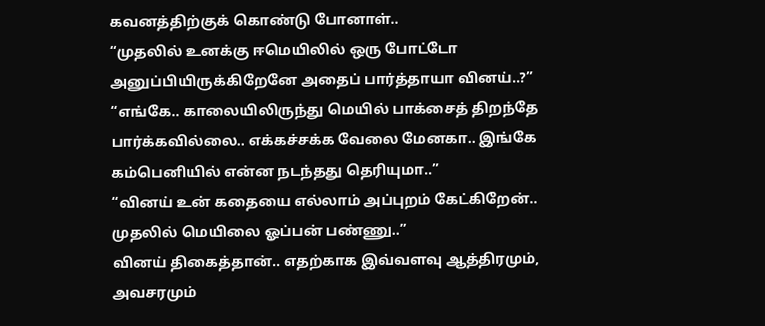கவனத்திற்குக் கொண்டு போனாள்..
“முதலில் உனக்கு ஈமெயிலில் ஒரு போட்டோ அனுப்பியிருக்கிறேனே அதைப் பார்த்தாயா வினய்..?”
“எங்கே.. காலையிலிருந்து மெயில் பாக்சைத் திறந்தே பார்க்கவில்லை.. எக்கச்சக்க வேலை மேனகா.. இங்கே கம்பெனியில் என்ன நடந்தது தெரியுமா..”
“வினய் உன் கதையை எல்லாம் அப்புறம் கேட்கிறேன்.. முதலில் மெயிலை ஓப்பன் பண்ணு..”
வினய் திகைத்தான்.. எதற்காக இவ்வளவு ஆத்திரமும், அவசரமும்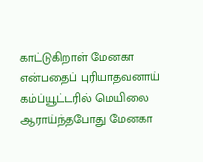காட்டுகிறாள் மேனகா என்பதைப் புரியாதவனாய் கம்ப்யூட்டரில் மெயிலை ஆராய்ந்தபோது மேனகா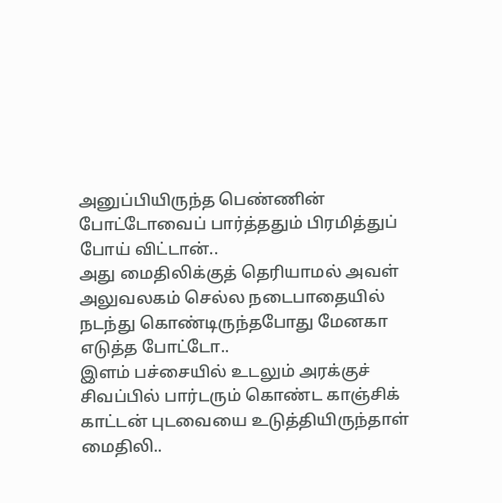அனுப்பியிருந்த பெண்ணின் போட்டோவைப் பார்த்ததும் பிரமித்துப் போய் விட்டான்..
அது மைதிலிக்குத் தெரியாமல் அவள் அலுவலகம் செல்ல நடைபாதையில் நடந்து கொண்டிருந்தபோது மேனகா எடுத்த போட்டோ..
இளம் பச்சையில் உடலும் அரக்குச் சிவப்பில் பார்டரும் கொண்ட காஞ்சிக் காட்டன் புடவையை உடுத்தியிருந்தாள் மைதிலி..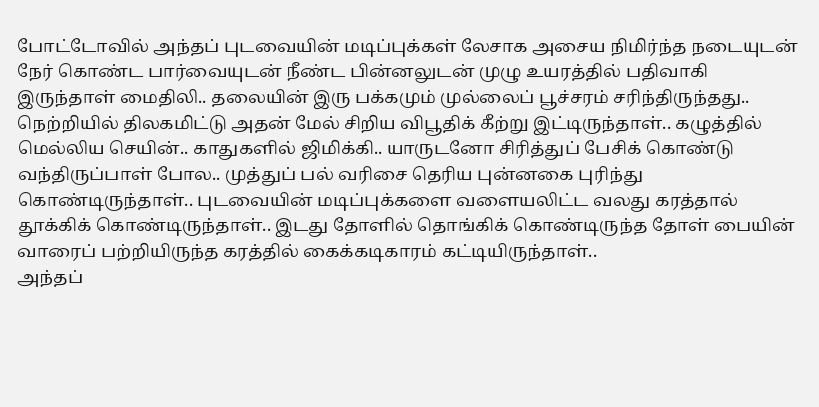போட்டோவில் அந்தப் புடவையின் மடிப்புக்கள் லேசாக அசைய நிமிர்ந்த நடையுடன் நேர் கொண்ட பார்வையுடன் நீண்ட பின்னலுடன் முழு உயரத்தில் பதிவாகி இருந்தாள் மைதிலி.. தலையின் இரு பக்கமும் முல்லைப் பூச்சரம் சரிந்திருந்தது.. நெற்றியில் திலகமிட்டு அதன் மேல் சிறிய விபூதிக் கீற்று இட்டிருந்தாள்.. கழுத்தில் மெல்லிய செயின்.. காதுகளில் ஜிமிக்கி.. யாருடனோ சிரித்துப் பேசிக் கொண்டு வந்திருப்பாள் போல.. முத்துப் பல் வரிசை தெரிய புன்னகை புரிந்து கொண்டிருந்தாள்.. புடவையின் மடிப்புக்களை வளையலிட்ட வலது கரத்தால் தூக்கிக் கொண்டிருந்தாள்.. இடது தோளில் தொங்கிக் கொண்டிருந்த தோள் பையின் வாரைப் பற்றியிருந்த கரத்தில் கைக்கடிகாரம் கட்டியிருந்தாள்..
அந்தப்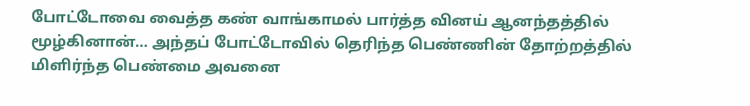போட்டோவை வைத்த கண் வாங்காமல் பார்த்த வினய் ஆனந்தத்தில் மூழ்கினான்… அந்தப் போட்டோவில் தெரிந்த பெண்ணின் தோற்றத்தில் மிளிர்ந்த பெண்மை அவனை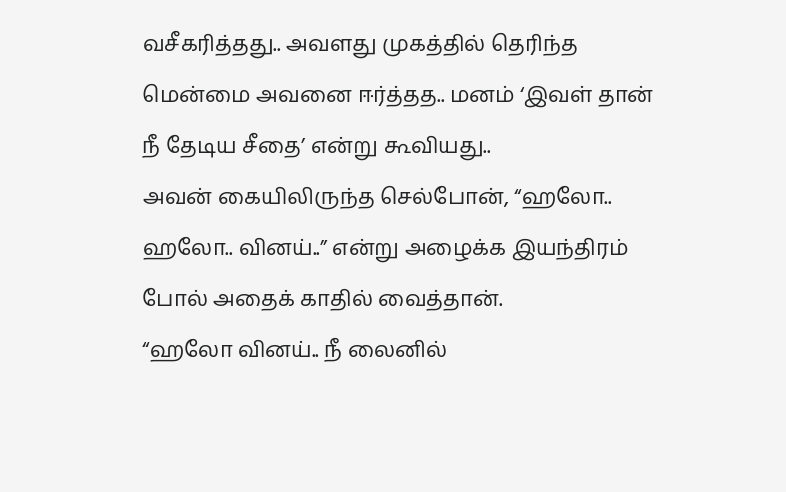வசீகரித்தது.. அவளது முகத்தில் தெரிந்த மென்மை அவனை ஈர்த்தத.. மனம் ‘இவள் தான் நீ தேடிய சீதை’ என்று கூவியது..
அவன் கையிலிருந்த செல்போன், “ஹலோ.. ஹலோ.. வினய்..” என்று அழைக்க இயந்திரம் போல் அதைக் காதில் வைத்தான்.
“ஹலோ வினய்.. நீ லைனில்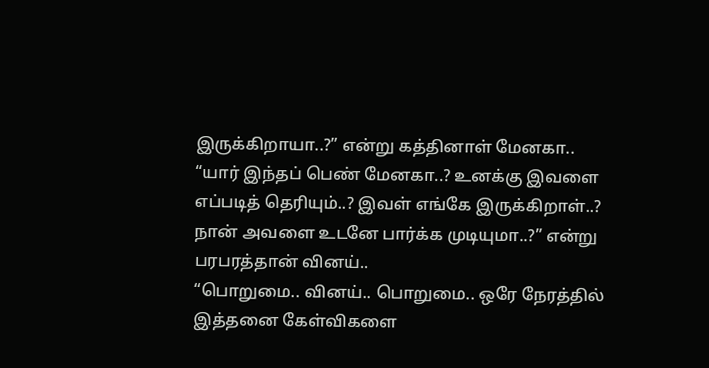இருக்கிறாயா..?” என்று கத்தினாள் மேனகா..
“யார் இந்தப் பெண் மேனகா..? உனக்கு இவளை எப்படித் தெரியும்..? இவள் எங்கே இருக்கிறாள்..? நான் அவளை உடனே பார்க்க முடியுமா..?” என்று பரபரத்தான் வினய்..
“பொறுமை.. வினய்.. பொறுமை.. ஒரே நேரத்தில் இத்தனை கேள்விகளை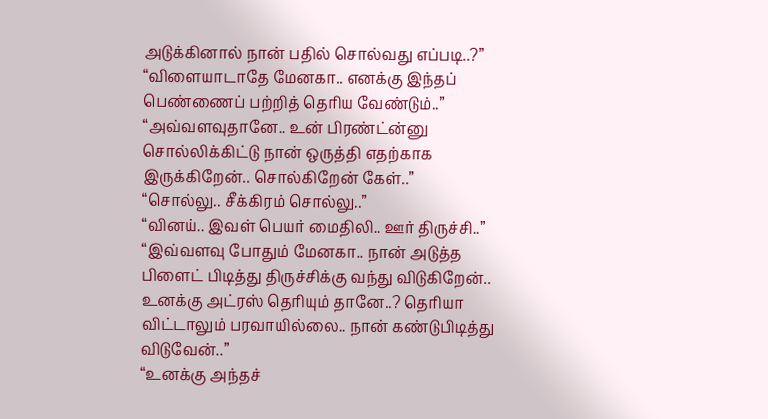அடுக்கினால் நான் பதில் சொல்வது எப்படி..?”
“விளையாடாதே மேனகா.. எனக்கு இந்தப் பெண்ணைப் பற்றித் தெரிய வேண்டும்..”
“அவ்வளவுதானே.. உன் பிரண்ட்ன்னு சொல்லிக்கிட்டு நான் ஒருத்தி எதற்காக இருக்கிறேன்.. சொல்கிறேன் கேள்..”
“சொல்லு.. சீக்கிரம் சொல்லு..”
“வினய்.. இவள் பெயர் மைதிலி.. ஊர் திருச்சி..”
“இவ்வளவு போதும் மேனகா.. நான் அடுத்த பிளைட் பிடித்து திருச்சிக்கு வந்து விடுகிறேன்.. உனக்கு அட்ரஸ் தெரியும் தானே..? தெரியா விட்டாலும் பரவாயில்லை.. நான் கண்டுபிடித்து விடுவேன்..”
“உனக்கு அந்தச்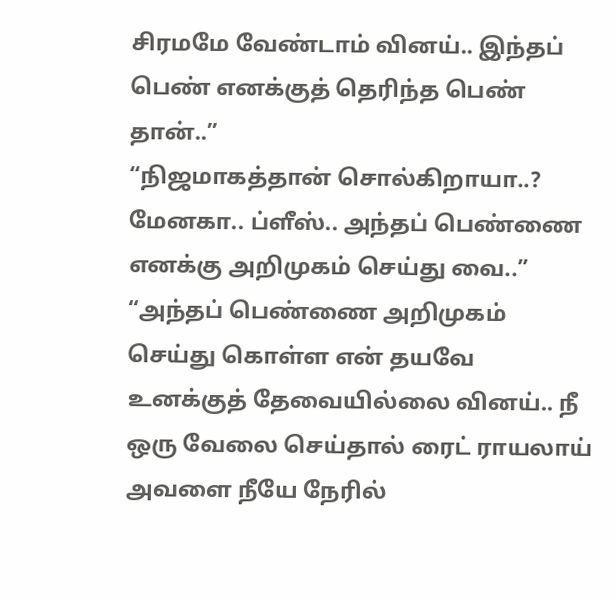சிரமமே வேண்டாம் வினய்.. இந்தப் பெண் எனக்குத் தெரிந்த பெண் தான்..”
“நிஜமாகத்தான் சொல்கிறாயா..? மேனகா.. ப்ளீஸ்.. அந்தப் பெண்ணை எனக்கு அறிமுகம் செய்து வை..”
“அந்தப் பெண்ணை அறிமுகம் செய்து கொள்ள என் தயவே உனக்குத் தேவையில்லை வினய்.. நீ ஒரு வேலை செய்தால் ரைட் ராயலாய் அவளை நீயே நேரில்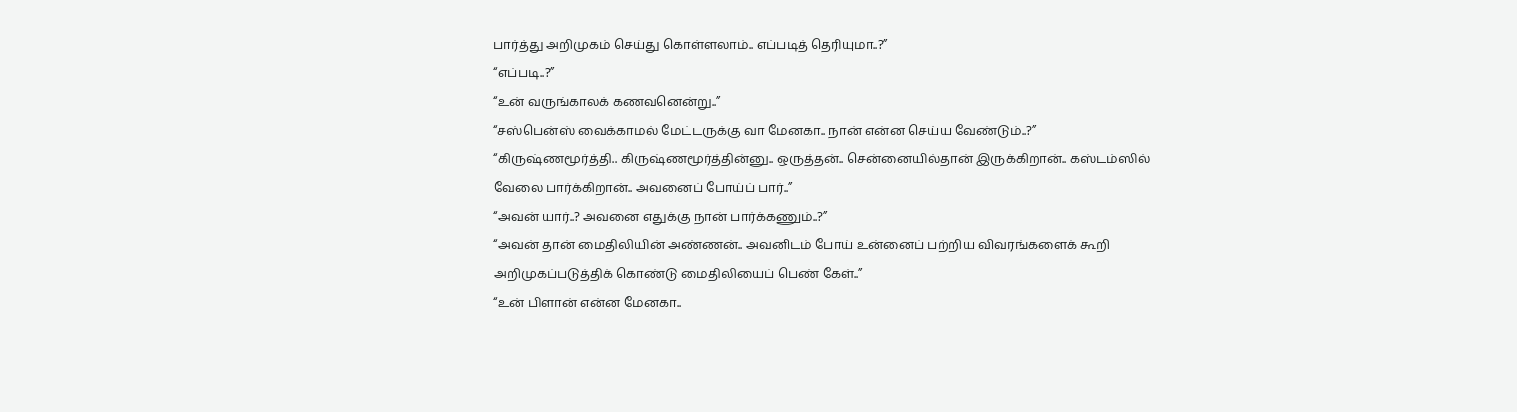பார்த்து அறிமுகம் செய்து கொள்ளலாம்.. எப்படித் தெரியுமா..?”
“எப்படி..?”
“உன் வருங்காலக் கணவனென்று..”
“சஸ்பென்ஸ் வைக்காமல் மேட்டருக்கு வா மேனகா.. நான் என்ன செய்ய வேண்டும்..?”
“கிருஷ்ணமூர்த்தி.. கிருஷ்ணமூர்த்தின்னு.. ஒருத்தன்.. சென்னையில்தான் இருக்கிறான்.. கஸ்டம்ஸில் வேலை பார்க்கிறான்.. அவனைப் போய்ப் பார்..”
“அவன் யார்..? அவனை எதுக்கு நான் பார்க்கணும்..?”
“அவன் தான் மைதிலியின் அண்ணன்.. அவனிடம் போய் உன்னைப் பற்றிய விவரங்களைக் கூறி அறிமுகப்படுத்திக் கொண்டு மைதிலியைப் பெண் கேள்..”
“உன் பிளான் என்ன மேனகா..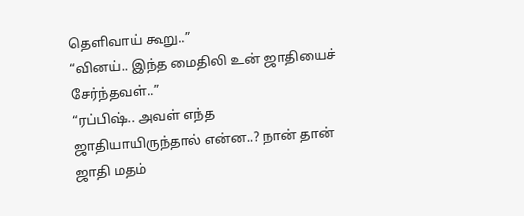தெளிவாய் கூறு..”
“வினய்.. இந்த மைதிலி உன் ஜாதியைச் சேர்ந்தவள்..”
“ரப்பிஷ்.. அவள் எந்த ஜாதியாயிருந்தால் என்ன..? நான் தான் ஜாதி மதம்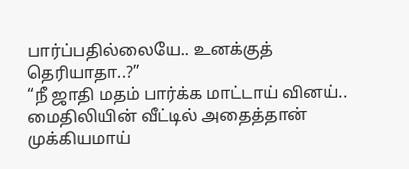பார்ப்பதில்லையே.. உனக்குத் தெரியாதா..?”
“நீ ஜாதி மதம் பார்க்க மாட்டாய் வினய்.. மைதிலியின் வீட்டில் அதைத்தான் முக்கியமாய்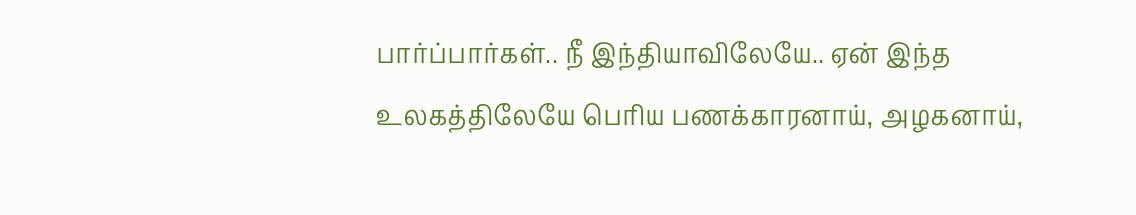பார்ப்பார்கள்.. நீ இந்தியாவிலேயே.. ஏன் இந்த உலகத்திலேயே பெரிய பணக்காரனாய், அழகனாய்,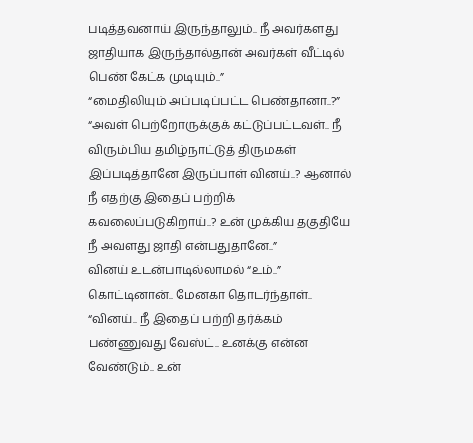படித்தவனாய் இருந்தாலும்.. நீ அவர்களது ஜாதியாக இருந்தால்தான் அவர்கள் வீட்டில் பெண் கேட்க முடியும்..”
“மைதிலியும் அப்படிப்பட்ட பெண்தானா..?”
“அவள் பெற்றோருக்குக் கட்டுப்பட்டவள்.. நீ விரும்பிய தமிழ்நாட்டுத் திருமகள் இப்படித்தானே இருப்பாள் வினய்..? ஆனால் நீ எதற்கு இதைப் பற்றிக் கவலைப்படுகிறாய்..? உன் முக்கிய தகுதியே நீ அவளது ஜாதி என்பதுதானே..”
வினய் உடன்பாடில்லாமல் “உம்..” கொட்டினான்.. மேனகா தொடர்ந்தாள்..
“வினய்.. நீ இதைப் பற்றி தர்க்கம் பண்ணுவது வேஸ்ட்.. உனக்கு என்ன வேண்டும்.. உன்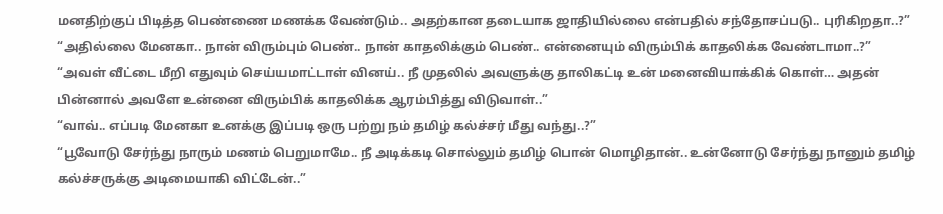மனதிற்குப் பிடித்த பெண்ணை மணக்க வேண்டும்.. அதற்கான தடையாக ஜாதியில்லை என்பதில் சந்தோசப்படு.. புரிகிறதா..?”
“அதில்லை மேனகா.. நான் விரும்பும் பெண்.. நான் காதலிக்கும் பெண்.. என்னையும் விரும்பிக் காதலிக்க வேண்டாமா..?”
“அவள் வீட்டை மீறி எதுவும் செய்யமாட்டாள் வினய்.. நீ முதலில் அவளுக்கு தாலிகட்டி உன் மனைவியாக்கிக் கொள்… அதன் பின்னால் அவளே உன்னை விரும்பிக் காதலிக்க ஆரம்பித்து விடுவாள்..”
“வாவ்.. எப்படி மேனகா உனக்கு இப்படி ஒரு பற்று நம் தமிழ் கல்ச்சர் மீது வந்து..?”
“பூவோடு சேர்ந்து நாரும் மணம் பெறுமாமே.. நீ அடிக்கடி சொல்லும் தமிழ் பொன் மொழிதான்.. உன்னோடு சேர்ந்து நானும் தமிழ் கல்ச்சருக்கு அடிமையாகி விட்டேன்..”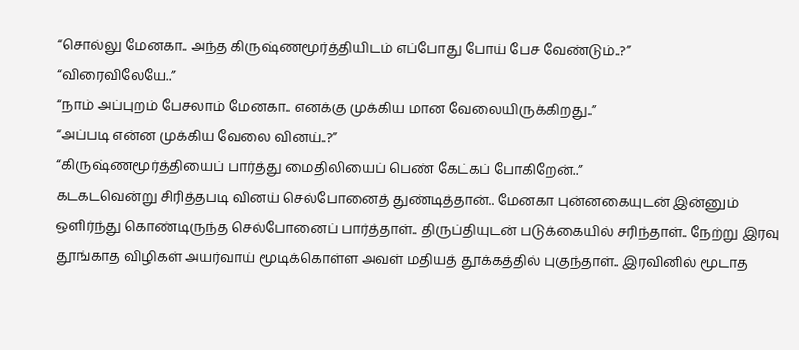“சொல்லு மேனகா.. அந்த கிருஷ்ணமூர்த்தியிடம் எப்போது போய் பேச வேண்டும்..?”
“விரைவிலேயே..”
“நாம் அப்புறம் பேசலாம் மேனகா.. எனக்கு முக்கிய மான வேலையிருக்கிறது..”
“அப்படி என்ன முக்கிய வேலை வினய்..?”
“கிருஷ்ணமூர்த்தியைப் பார்த்து மைதிலியைப் பெண் கேட்கப் போகிறேன்..”
கடகடவென்று சிரித்தபடி வினய் செல்போனைத் துண்டித்தான்.. மேனகா புன்னகையுடன் இன்னும் ஒளிர்ந்து கொண்டிருந்த செல்போனைப் பார்த்தாள்.. திருப்தியுடன் படுக்கையில் சரிந்தாள்.. நேற்று இரவு தூங்காத விழிகள் அயர்வாய் மூடிக்கொள்ள அவள் மதியத் தூக்கத்தில் புகுந்தாள்.. இரவினில் மூடாத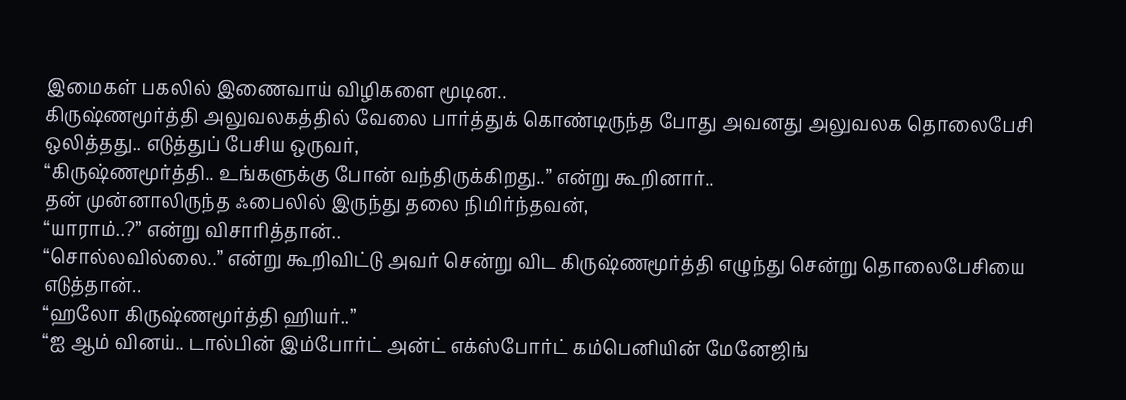இமைகள் பகலில் இணைவாய் விழிகளை மூடின..
கிருஷ்ணமூர்த்தி அலுவலகத்தில் வேலை பார்த்துக் கொண்டிருந்த போது அவனது அலுவலக தொலைபேசி ஒலித்தது.. எடுத்துப் பேசிய ஒருவர்,
“கிருஷ்ணமூர்த்தி.. உங்களுக்கு போன் வந்திருக்கிறது..” என்று கூறினார்..
தன் முன்னாலிருந்த ஃபைலில் இருந்து தலை நிமிர்ந்தவன்,
“யாராம்..?” என்று விசாரித்தான்..
“சொல்லவில்லை..” என்று கூறிவிட்டு அவர் சென்று விட கிருஷ்ணமூர்த்தி எழுந்து சென்று தொலைபேசியை எடுத்தான்..
“ஹலோ கிருஷ்ணமூர்த்தி ஹியர்..”
“ஐ ஆம் வினய்.. டால்பின் இம்போர்ட் அன்ட் எக்ஸ்போர்ட் கம்பெனியின் மேனேஜிங்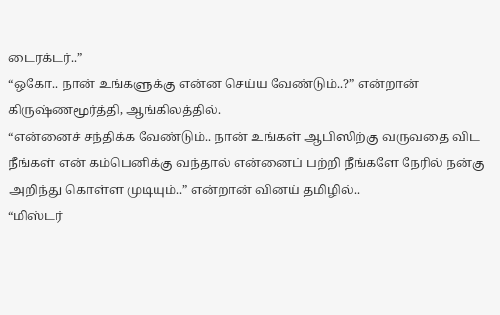டைரக்டர்..”
“ஒகோ.. நான் உங்களுக்கு என்ன செய்ய வேண்டும்..?” என்றான் கிருஷ்ணமூர்த்தி, ஆங்கிலத்தில்.
“என்னைச் சந்திக்க வேண்டும்.. நான் உங்கள் ஆபிஸிற்கு வருவதை விட நீங்கள் என் கம்பெனிக்கு வந்தால் என்னைப் பற்றி நீங்களே நேரில் நன்கு அறிந்து கொள்ள முடியும்..” என்றான் வினய் தமிழில்..
“மிஸ்டர்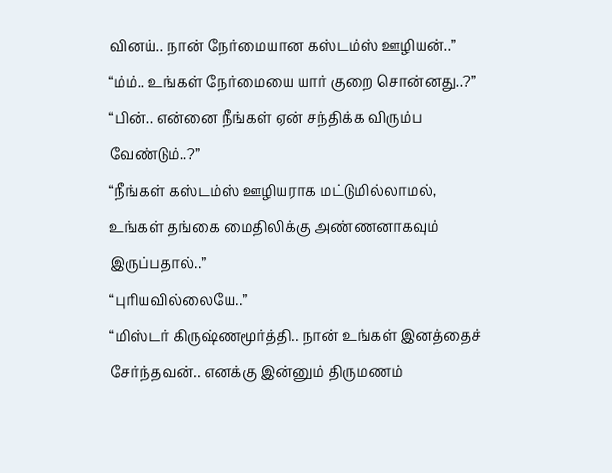வினய்.. நான் நேர்மையான கஸ்டம்ஸ் ஊழியன்..”
“ம்ம்.. உங்கள் நேர்மையை யார் குறை சொன்னது..?”
“பின்.. என்னை நீங்கள் ஏன் சந்திக்க விரும்ப வேண்டும்..?”
“நீங்கள் கஸ்டம்ஸ் ஊழியராக மட்டுமில்லாமல், உங்கள் தங்கை மைதிலிக்கு அண்ணனாகவும் இருப்பதால்..”
“புரியவில்லையே..”
“மிஸ்டர் கிருஷ்ணமூர்த்தி.. நான் உங்கள் இனத்தைச் சேர்ந்தவன்.. எனக்கு இன்னும் திருமணம்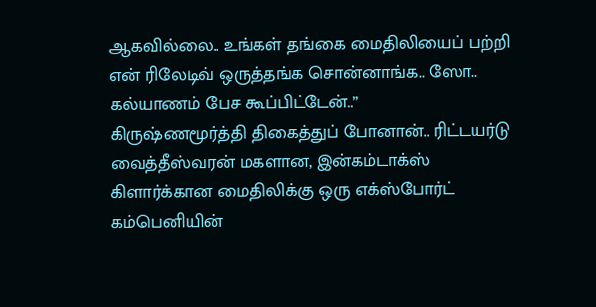ஆகவில்லை.. உங்கள் தங்கை மைதிலியைப் பற்றி என் ரிலேடிவ் ஒருத்தங்க சொன்னாங்க.. ஸோ.. கல்யாணம் பேச கூப்பிட்டேன்..”
கிருஷ்ணமூர்த்தி திகைத்துப் போனான்.. ரிட்டயர்டு வைத்தீஸ்வரன் மகளான, இன்கம்டாக்ஸ் கிளார்க்கான மைதிலிக்கு ஒரு எக்ஸ்போர்ட் கம்பெனியின்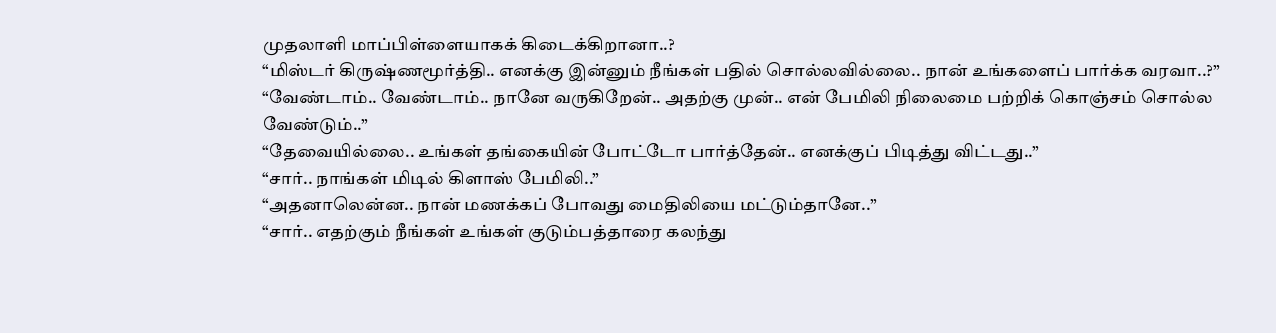முதலாளி மாப்பிள்ளையாகக் கிடைக்கிறானா..?
“மிஸ்டர் கிருஷ்ணமூர்த்தி.. எனக்கு இன்னும் நீங்கள் பதில் சொல்லவில்லை.. நான் உங்களைப் பார்க்க வரவா..?”
“வேண்டாம்.. வேண்டாம்.. நானே வருகிறேன்.. அதற்கு முன்.. என் பேமிலி நிலைமை பற்றிக் கொஞ்சம் சொல்ல வேண்டும்..”
“தேவையில்லை.. உங்கள் தங்கையின் போட்டோ பார்த்தேன்.. எனக்குப் பிடித்து விட்டது..”
“சார்.. நாங்கள் மிடில் கிளாஸ் பேமிலி..”
“அதனாலென்ன.. நான் மணக்கப் போவது மைதிலியை மட்டும்தானே..”
“சார்.. எதற்கும் நீங்கள் உங்கள் குடும்பத்தாரை கலந்து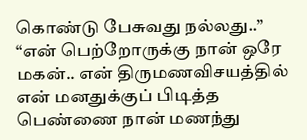கொண்டு பேசுவது நல்லது..”
“என் பெற்றோருக்கு நான் ஒரே மகன்.. என் திருமணவிசயத்தில் என் மனதுக்குப் பிடித்த பெண்ணை நான் மணந்து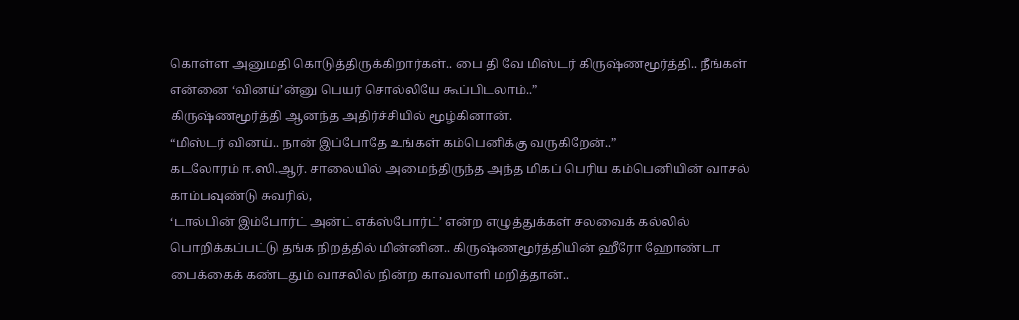கொள்ள அனுமதி கொடுத்திருக்கிறார்கள்.. பை தி வே மிஸ்டர் கிருஷ்ணமூர்த்தி.. நீங்கள் என்னை ‘வினய்’ன்னு பெயர் சொல்லியே கூப்பிடலாம்..”
கிருஷ்ணமூர்த்தி ஆனந்த அதிர்ச்சியில் மூழ்கினான்.
“மிஸ்டர் வினய்.. நான் இப்போதே உங்கள் கம்பெனிக்கு வருகிறேன்..”
கடலோரம் ஈ.ஸி.ஆர். சாலையில் அமைந்திருந்த அந்த மிகப் பெரிய கம்பெனியின் வாசல் காம்பவுண்டு சுவரில்,
‘டால்பின் இம்போர்ட் அன்ட் எக்ஸ்போர்ட்’ என்ற எழுத்துக்கள் சலவைக் கல்லில் பொறிக்கப்பட்டு தங்க நிறத்தில் மின்னின.. கிருஷ்ணமூர்த்தியின் ஹீரோ ஹோண்டா பைக்கைக் கண்டதும் வாசலில் நின்ற காவலாளி மறித்தான்..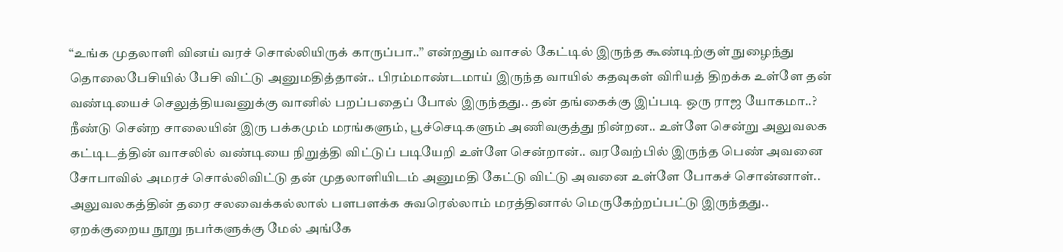“உங்க முதலாளி வினய் வரச் சொல்லியிருக் காருப்பா..” என்றதும் வாசல் கேட்டில் இருந்த கூண்டிற்குள் நுழைந்து தொலைபேசியில் பேசி விட்டு அனுமதித்தான்.. பிரம்மாண்டமாய் இருந்த வாயில் கதவுகள் விரியத் திறக்க உள்ளே தன் வண்டியைச் செலுத்தியவனுக்கு வானில் பறப்பதைப் போல் இருந்தது.. தன் தங்கைக்கு இப்படி ஒரு ராஜ யோகமா..?
நீண்டு சென்ற சாலையின் இரு பக்கமும் மரங்களும், பூச்செடிகளும் அணிவகுத்து நின்றன.. உள்ளே சென்று அலுவலக கட்டிடத்தின் வாசலில் வண்டியை நிறுத்தி விட்டுப் படியேறி உள்ளே சென்றான்.. வரவேற்பில் இருந்த பெண் அவனை சோபாவில் அமரச் சொல்லிவிட்டு தன் முதலாளியிடம் அனுமதி கேட்டு விட்டு அவனை உள்ளே போகச் சொன்னாள்..
அலுவலகத்தின் தரை சலவைக்கல்லால் பளபளக்க சுவரெல்லாம் மரத்தினால் மெருகேற்றப்பட்டு இருந்தது.. ஏறக்குறைய நூறு நபர்களுக்கு மேல் அங்கே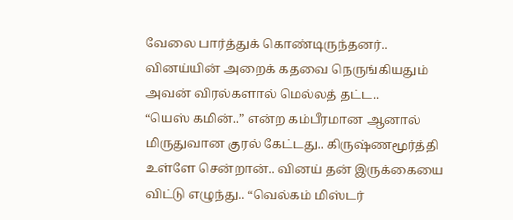வேலை பார்த்துக் கொண்டிருந்தனர்..
வினய்யின் அறைக் கதவை நெருங்கியதும் அவன் விரல்களால் மெல்லத் தட்ட..
“யெஸ் கமின்..” என்ற கம்பீரமான ஆனால் மிருதுவான குரல் கேட்டது.. கிருஷ்ணமூர்த்தி உள்ளே சென்றான்.. வினய் தன் இருக்கையை விட்டு எழுந்து.. “வெல்கம் மிஸ்டர்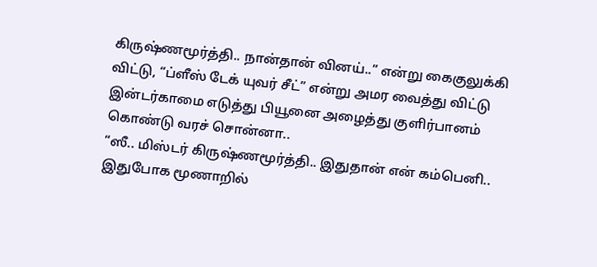கிருஷ்ணமூர்த்தி.. நான்தான் வினய்..” என்று கைகுலுக்கி விட்டு, “ப்ளீஸ் டேக் யுவர் சீட்” என்று அமர வைத்து விட்டு இன்டர்காமை எடுத்து பியூனை அழைத்து குளிர்பானம் கொண்டு வரச் சொன்னா..
“ஸீ.. மிஸ்டர் கிருஷ்ணமூர்த்தி.. இதுதான் என் கம்பெனி.. இதுபோக மூணாறில்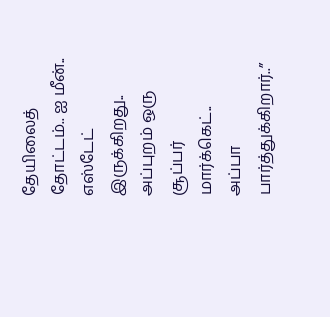தேயிலைத் தோட்டம்.. ஐ மீன்.. எஸ்டேட் இருக்கிறது.. அப்புறம் ஒரு சூப்பர் மார்க்கெட்.. அப்பா பார்த்துக்கிறார்..”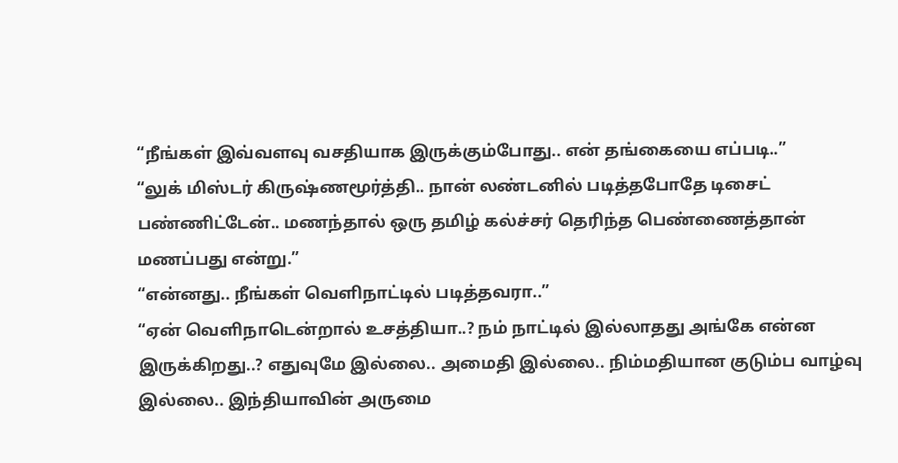“நீங்கள் இவ்வளவு வசதியாக இருக்கும்போது.. என் தங்கையை எப்படி..”
“லுக் மிஸ்டர் கிருஷ்ணமூர்த்தி.. நான் லண்டனில் படித்தபோதே டிசைட் பண்ணிட்டேன்.. மணந்தால் ஒரு தமிழ் கல்ச்சர் தெரிந்த பெண்ணைத்தான் மணப்பது என்று.”
“என்னது.. நீங்கள் வெளிநாட்டில் படித்தவரா..”
“ஏன் வெளிநாடென்றால் உசத்தியா..? நம் நாட்டில் இல்லாதது அங்கே என்ன இருக்கிறது..? எதுவுமே இல்லை.. அமைதி இல்லை.. நிம்மதியான குடும்ப வாழ்வு இல்லை.. இந்தியாவின் அருமை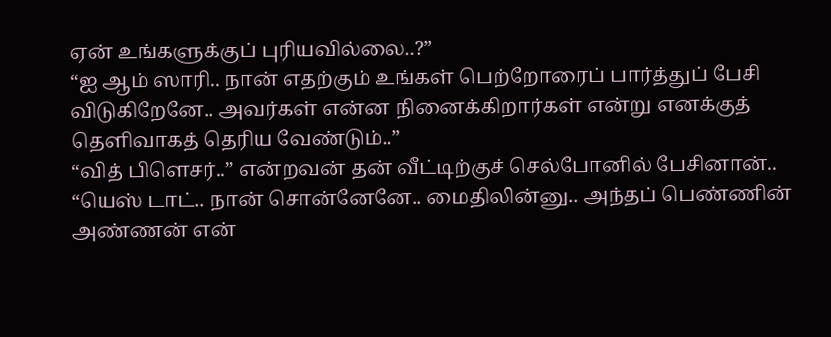ஏன் உங்களுக்குப் புரியவில்லை..?”
“ஐ ஆம் ஸாரி.. நான் எதற்கும் உங்கள் பெற்றோரைப் பார்த்துப் பேசி விடுகிறேனே.. அவர்கள் என்ன நினைக்கிறார்கள் என்று எனக்குத் தெளிவாகத் தெரிய வேண்டும்..”
“வித் பிளெசர்..” என்றவன் தன் வீட்டிற்குச் செல்போனில் பேசினான்..
“யெஸ் டாட்.. நான் சொன்னேனே.. மைதிலின்னு.. அந்தப் பெண்ணின் அண்ணன் என்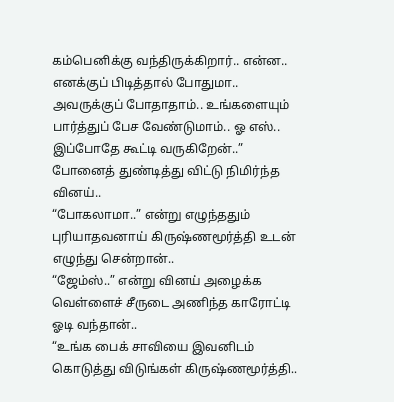கம்பெனிக்கு வந்திருக்கிறார்.. என்ன.. எனக்குப் பிடித்தால் போதுமா.. அவருக்குப் போதாதாம்.. உங்களையும் பார்த்துப் பேச வேண்டுமாம்.. ஓ எஸ்.. இப்போதே கூட்டி வருகிறேன்..”
போனைத் துண்டித்து விட்டு நிமிர்ந்த வினய்..
“போகலாமா..” என்று எழுந்ததும் புரியாதவனாய் கிருஷ்ணமூர்த்தி உடன் எழுந்து சென்றான்..
“ஜேம்ஸ்..” என்று வினய் அழைக்க வெள்ளைச் சீருடை அணிந்த காரோட்டி ஓடி வந்தான்..
“உங்க பைக் சாவியை இவனிடம் கொடுத்து விடுங்கள் கிருஷ்ணமூர்த்தி..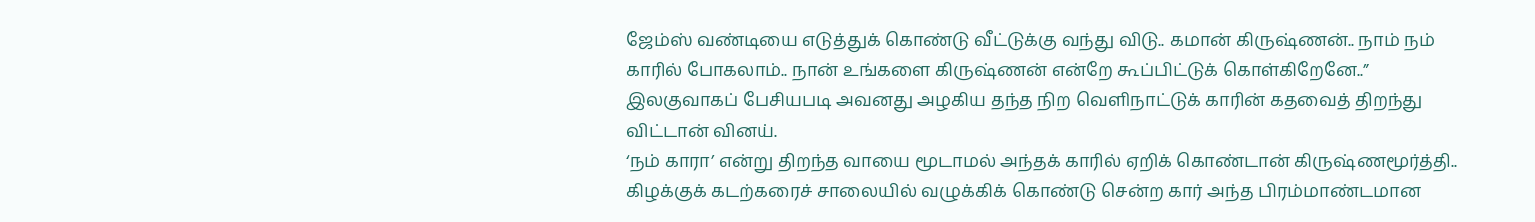ஜேம்ஸ் வண்டியை எடுத்துக் கொண்டு வீட்டுக்கு வந்து விடு.. கமான் கிருஷ்ணன்.. நாம் நம் காரில் போகலாம்.. நான் உங்களை கிருஷ்ணன் என்றே கூப்பிட்டுக் கொள்கிறேனே..”
இலகுவாகப் பேசியபடி அவனது அழகிய தந்த நிற வெளிநாட்டுக் காரின் கதவைத் திறந்து விட்டான் வினய்.
‘நம் காரா’ என்று திறந்த வாயை மூடாமல் அந்தக் காரில் ஏறிக் கொண்டான் கிருஷ்ணமூர்த்தி..
கிழக்குக் கடற்கரைச் சாலையில் வழுக்கிக் கொண்டு சென்ற கார் அந்த பிரம்மாண்டமான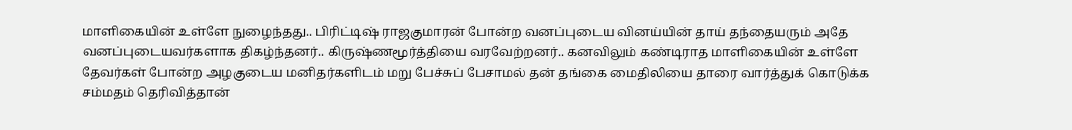மாளிகையின் உள்ளே நுழைந்தது.. பிரிட்டிஷ் ராஜகுமாரன் போன்ற வனப்புடைய வினய்யின் தாய் தந்தையரும் அதே வனப்புடையவர்களாக திகழ்ந்தனர்.. கிருஷ்ணமூர்த்தியை வரவேற்றனர்.. கனவிலும் கண்டிராத மாளிகையின் உள்ளே தேவர்கள் போன்ற அழகுடைய மனிதர்களிடம் மறு பேச்சுப் பேசாமல் தன் தங்கை மைதிலியை தாரை வார்த்துக் கொடுக்க சம்மதம் தெரிவித்தான்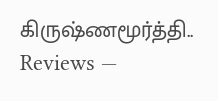கிருஷ்ணமூர்த்தி..
Reviews —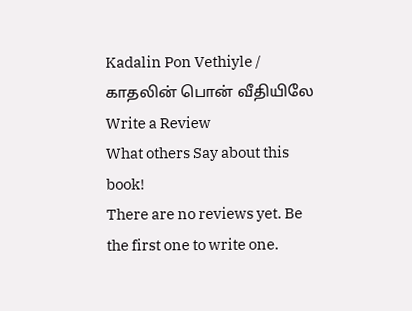Kadalin Pon Vethiyle / காதலின் பொன் வீதியிலே
Write a Review
What others Say about this book!
There are no reviews yet. Be the first one to write one.